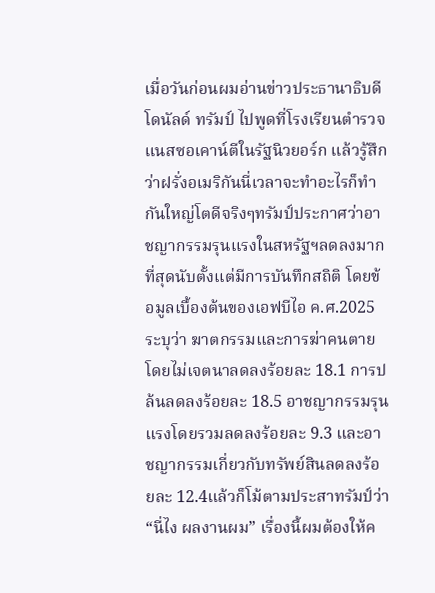เมื่อวันก่อนผมอ่านข่าวประธานาธิบดีโดนัลด์ ทรัมป์ ไปพูดที่โรงเรียนตำรวจแนสซอเคาน์ตีในรัฐนิวยอร์ก แล้วรู้สึกว่าฝรั่งอเมริกันนี่เวลาจะทำอะไรก็ทำกันใหญ่โตดีจริงๆทรัมป์ประกาศว่าอาชญากรรมรุนแรงในสหรัฐฯลดลงมากที่สุดนับตั้งแต่มีการบันทึกสถิติ โดยข้อมูลเบื้องต้นของเอฟบีไอ ค.ศ.2025 ระบุว่า ฆาตกรรมและการฆ่าคนตายโดยไม่เจตนาลดลงร้อยละ 18.1 การปล้นลดลงร้อยละ 18.5 อาชญากรรมรุนแรงโดยรวมลดลงร้อยละ 9.3 และอาชญากรรมเกี่ยวกับทรัพย์สินลดลงร้อยละ 12.4แล้วก็โม้ตามประสาทรัมป์ว่า “นี่ไง ผลงานผม” เรื่องนี้ผมต้องให้ค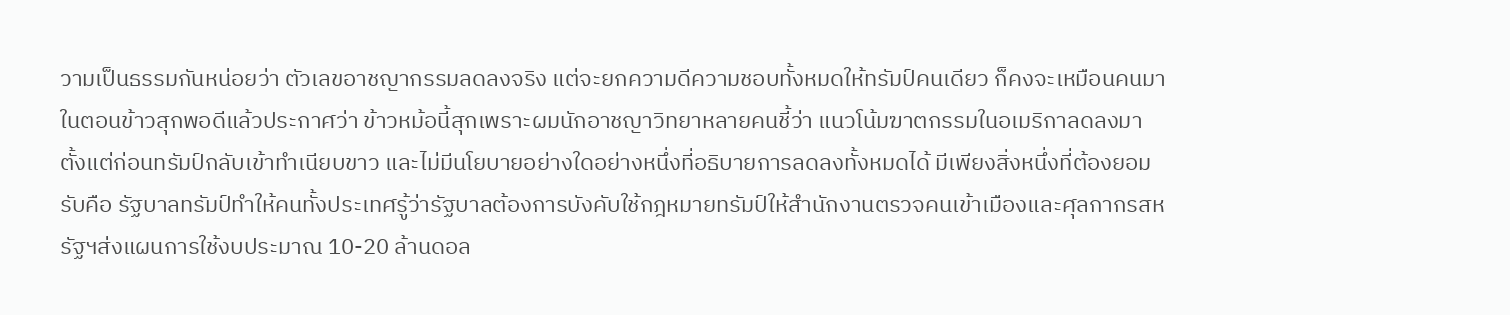วามเป็นธรรมกันหน่อยว่า ตัวเลขอาชญากรรมลดลงจริง แต่จะยกความดีความชอบทั้งหมดให้ทรัมป์คนเดียว ก็คงจะเหมือนคนมาในตอนข้าวสุกพอดีแล้วประกาศว่า ข้าวหม้อนี้สุกเพราะผมนักอาชญาวิทยาหลายคนชี้ว่า แนวโน้มฆาตกรรมในอเมริกาลดลงมาตั้งแต่ก่อนทรัมป์กลับเข้าทำเนียบขาว และไม่มีนโยบายอย่างใดอย่างหนึ่งที่อธิบายการลดลงทั้งหมดได้ มีเพียงสิ่งหนึ่งที่ต้องยอมรับคือ รัฐบาลทรัมป์ทำให้คนทั้งประเทศรู้ว่ารัฐบาลต้องการบังคับใช้กฎหมายทรัมป์ให้สำนักงานตรวจคนเข้าเมืองและศุลกากรสหรัฐฯส่งแผนการใช้งบประมาณ 10-20 ล้านดอล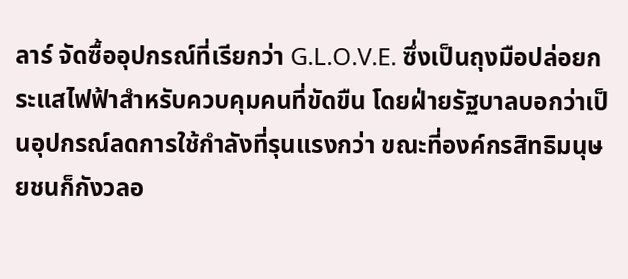ลาร์ จัดซื้ออุปกรณ์ที่เรียกว่า G.L.O.V.E. ซึ่งเป็นถุงมือปล่อยกระแสไฟฟ้าสำหรับควบคุมคนที่ขัดขืน โดยฝ่ายรัฐบาลบอกว่าเป็นอุปกรณ์ลดการใช้กำลังที่รุนแรงกว่า ขณะที่องค์กรสิทธิมนุษยชนก็กังวลอ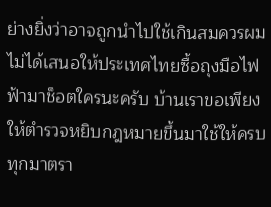ย่างยิ่งว่าอาจถูกนำไปใช้เกินสมควรผมไม่ได้เสนอให้ประเทศไทยซื้อถุงมือไฟฟ้ามาช็อตใครนะครับ บ้านเราขอเพียงให้ตำรวจหยิบกฎหมายขึ้นมาใช้ให้ครบทุกมาตรา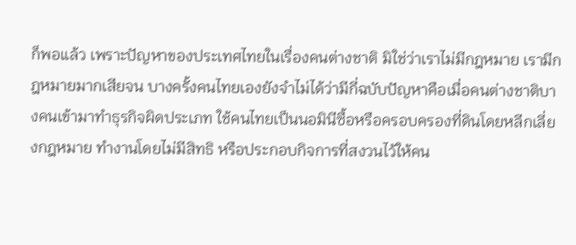ก็พอแล้ว เพราะปัญหาของประเทศไทยในเรื่องคนต่างชาติ มิใช่ว่าเราไม่มีกฎหมาย เรามีกฎหมายมากเสียจน บางครั้งคนไทยเองยังจำไม่ได้ว่ามีกี่ฉบับปัญหาคือเมื่อคนต่างชาติบางคนเข้ามาทำธุรกิจผิดประเภท ใช้คนไทยเป็นนอมินีซื้อหรือครอบครองที่ดินโดยหลีกเลี่ยงกฎหมาย ทำงานโดยไม่มีสิทธิ หรือประกอบกิจการที่สงวนไว้ให้คน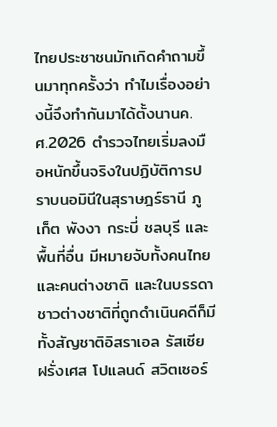ไทยประชาชนมักเกิดคำถามขึ้นมาทุกครั้งว่า ทำไมเรื่องอย่างนี้จึงทำกันมาได้ตั้งนานค.ศ.2026 ตำรวจไทยเริ่มลงมือหนักขึ้นจริงในปฏิบัติการปราบนอมินีในสุราษฎร์ธานี ภูเก็ต พังงา กระบี่ ชลบุรี และพื้นที่อื่น มีหมายจับทั้งคนไทยและคนต่างชาติ และในบรรดาชาวต่างชาติที่ถูกดำเนินคดีก็มีทั้งสัญชาติอิสราเอล รัสเซีย ฝรั่งเศส โปแลนด์ สวิตเซอร์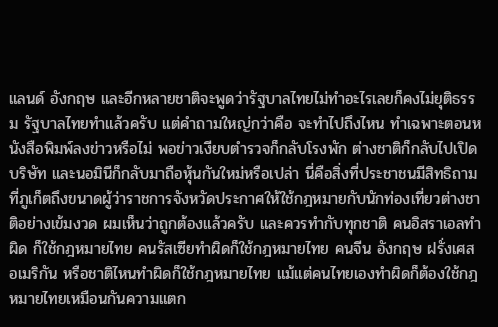แลนด์ อังกฤษ และอีกหลายชาติจะพูดว่ารัฐบาลไทยไม่ทำอะไรเลยก็คงไม่ยุติธรรม รัฐบาลไทยทำแล้วครับ แต่คำถามใหญ่กว่าคือ จะทำไปถึงไหน ทำเฉพาะตอนหนังสือพิมพ์ลงข่าวหรือไม่ พอข่าวเงียบตำรวจก็กลับโรงพัก ต่างชาติก็กลับไปเปิดบริษัท และนอมินีก็กลับมาถือหุ้นกันใหม่หรือเปล่า นี่คือสิ่งที่ประชาชนมีสิทธิถามที่ภูเก็ตถึงขนาดผู้ว่าราชการจังหวัดประกาศให้ใช้กฎหมายกับนักท่องเที่ยวต่างชาติอย่างเข้มงวด ผมเห็นว่าถูกต้องแล้วครับ และควรทำกับทุกชาติ คนอิสราเอลทำผิด ก็ใช้กฎหมายไทย คนรัสเซียทำผิดก็ใช้กฎหมายไทย คนจีน อังกฤษ ฝรั่งเศส อเมริกัน หรือชาติไหนทำผิดก็ใช้กฎหมายไทย แม้แต่คนไทยเองทำผิดก็ต้องใช้กฎหมายไทยเหมือนกันความแตก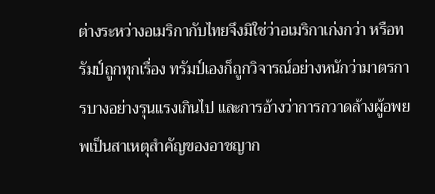ต่างระหว่างอเมริกากับไทยจึงมิใช่ว่าอเมริกาเก่งกว่า หรือทรัมป์ถูกทุกเรื่อง ทรัมป์เองก็ถูกวิจารณ์อย่างหนักว่ามาตรการบางอย่างรุนแรงเกินไป และการอ้างว่าการกวาดล้างผู้อพยพเป็นสาเหตุสำคัญของอาชญาก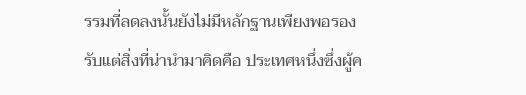รรมที่ลดลงนั้นยังไม่มีหลักฐานเพียงพอรองรับแต่สิ่งที่น่านำมาคิดคือ ประเทศหนึ่งซึ่งผู้ค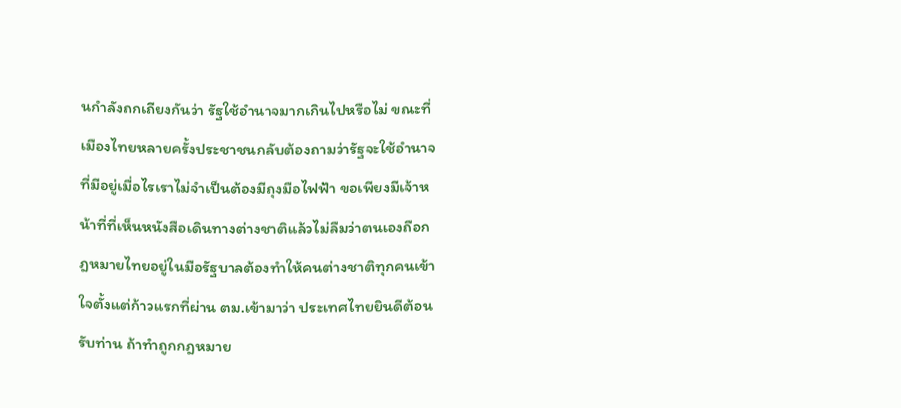นกำลังถกเถียงกันว่า รัฐใช้อำนาจมากเกินไปหรือไม่ ขณะที่เมืองไทยหลายครั้งประชาชนกลับต้องถามว่ารัฐจะใช้อำนาจที่มีอยู่เมื่อไรเราไม่จำเป็นต้องมีถุงมือไฟฟ้า ขอเพียงมีเจ้าหน้าที่ที่เห็นหนังสือเดินทางต่างชาติแล้วไม่ลืมว่าตนเองถือกฎหมายไทยอยู่ในมือรัฐบาลต้องทำให้คนต่างชาติทุกคนเข้าใจตั้งแต่ก้าวแรกที่ผ่าน ตม.เข้ามาว่า ประเทศไทยยินดีต้อนรับท่าน ถ้าทำถูกกฎหมาย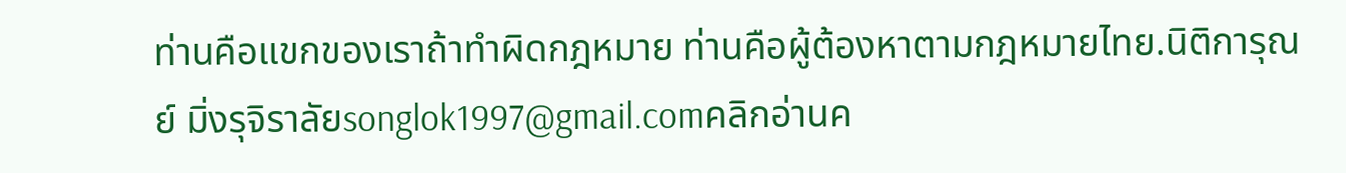ท่านคือแขกของเราถ้าทำผิดกฎหมาย ท่านคือผู้ต้องหาตามกฎหมายไทย.นิติการุณย์ มิ่งรุจิราลัยsonglok1997@gmail.comคลิกอ่านค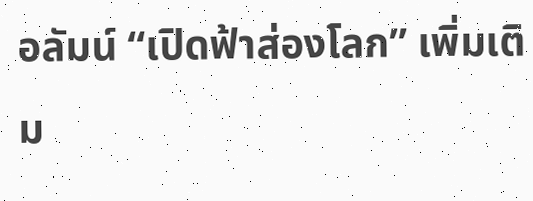อลัมน์ “เปิดฟ้าส่องโลก” เพิ่มเติม